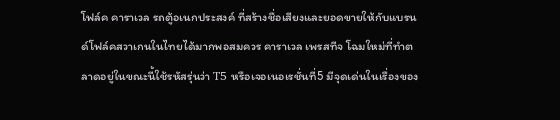โฟล์ค คาราเวล รถตู้อเนกประสงค์ ที่สร้างชื่อเสียงและยอดขายให้กับแบรนด์โฟล์คสวาเกนในไทยได้มากพอสมควร คาราเวล เพรสทีจ โฉมใหม่ที่ทำตลาดอยู่ในขณะนี้ใช้รหัสรุ่นว่า T5 หรือเจอเนอเรชั่นที่5 มีจุดเด่นในเรื่องของ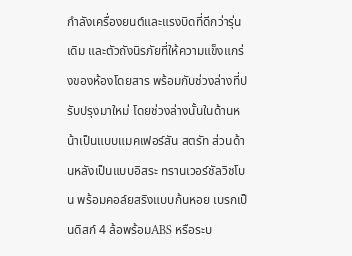กำลังเครื่องยนต์และแรงบิดที่ดีกว่ารุ่นเดิม และตัวถังนิรภัยที่ให้ความแข็งแกร่งของห้องโดยสาร พร้อมกับช่วงล่างที่ปรับปรุงมาใหม่ โดยช่วงล่างนั้นในด้านหน้าเป็นแบบแมคเฟอร์สัน สตรัท ส่วนด้านหลังเป็นแบบอิสระ ทรานเวอร์ชัลวิชโบน พร้อมคอล์ยสริงแบบก้นหอย เบรกเป็นดิสก์ 4 ล้อพร้อมABS หรือระบ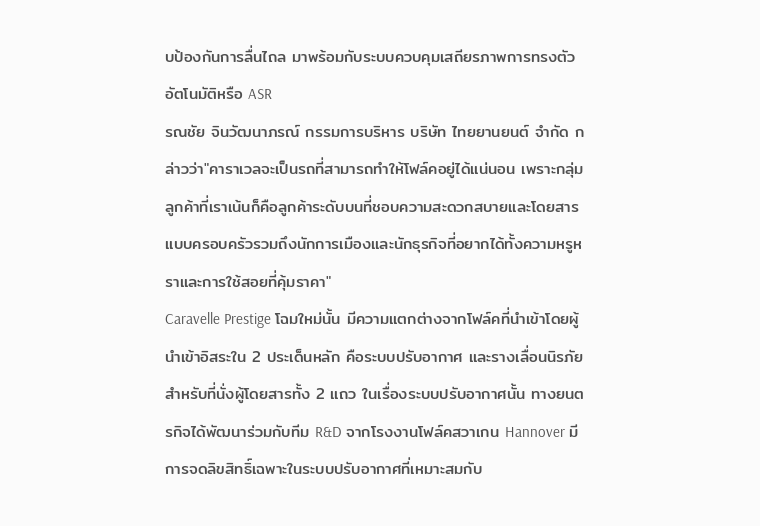บป้องกันการลื่นไถล มาพร้อมกับระบบควบคุมเสถียรภาพการทรงตัวอัตโนมัติหรือ ASR
รณชัย จินวัฒนาภรณ์ กรรมการบริหาร บริษัท ไทยยานยนต์ จำกัด กล่าวว่า"คาราเวลจะเป็นรถที่สามารถทำให้โฟล์คอยู่ได้แน่นอน เพราะกลุ่มลูกค้าที่เราเน้นก็คือลูกค้าระดับบนที่ชอบความสะดวกสบายและโดยสารแบบครอบครัวรวมถึงนักการเมืองและนักธุรกิจที่อยากได้ทั้งความหรูหราและการใช้สอยที่คุ้มราคา"
Caravelle Prestige โฉมใหม่นั้น มีความแตกต่างจากโฟล์คที่นำเข้าโดยผู้นำเข้าอิสระใน 2 ประเด็นหลัก คือระบบปรับอากาศ และรางเลื่อนนิรภัยสำหรับที่นั่งผู้โดยสารทั้ง 2 แถว ในเรื่องระบบปรับอากาศนั้น ทางยนตรกิจได้พัฒนาร่วมกับทีม R&D จากโรงงานโฟล์คสวาเกน Hannover มีการจดลิขสิทธิ์เฉพาะในระบบปรับอากาศที่เหมาะสมกับ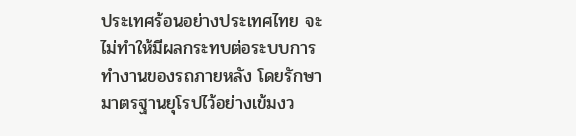ประเทศร้อนอย่างประเทศไทย จะไม่ทำให้มีผลกระทบต่อระบบการทำงานของรถภายหลัง โดยรักษามาตรฐานยุโรปไว้อย่างเข้มงว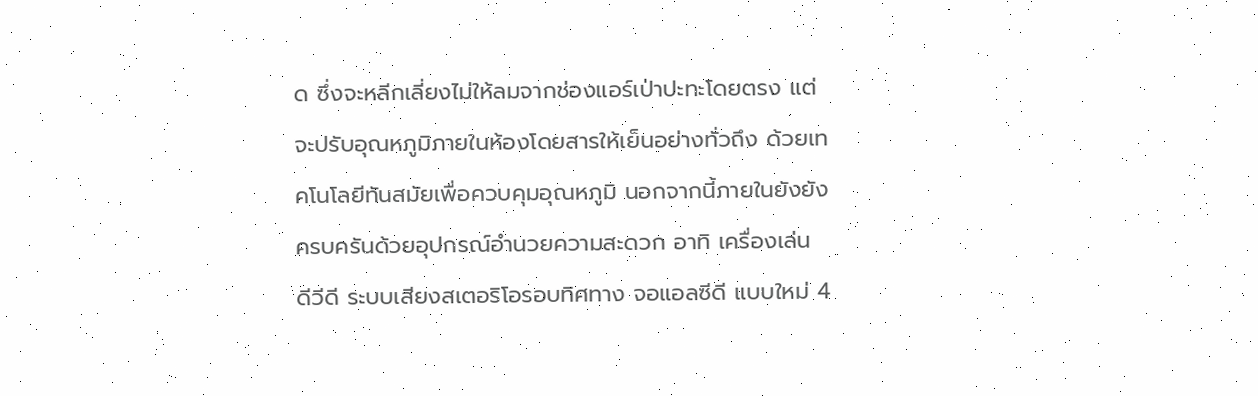ด ซึ่งจะหลีกเลี่ยงไม่ให้ลมจากช่องแอร์เป่าปะทะโดยตรง แต่จะปรับอุณหภูมิภายในห้องโดยสารให้เย็นอย่างทั่วถึง ด้วยเทคโนโลยีทันสมัยเพื่อควบคุมอุณหภูมิ นอกจากนี้ภายในยังยังครบครันด้วยอุปกรณ์อำนวยความสะดวก อาทิ เครื่องเล่น ดีวีดี ระบบเสียงสเตอริโอรอบทิศทาง จอแอลซีดี แบบใหม่ 4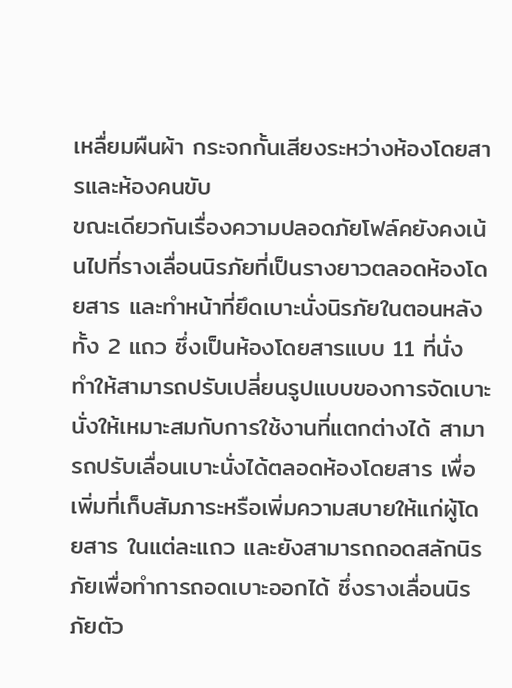เหลื่ยมผืนผ้า กระจกกั้นเสียงระหว่างห้องโดยสารและห้องคนขับ
ขณะเดียวกันเรื่องความปลอดภัยโฟล์คยังคงเน้นไปที่รางเลื่อนนิรภัยที่เป็นรางยาวตลอดห้องโดยสาร และทำหน้าที่ยึดเบาะนั่งนิรภัยในตอนหลังทั้ง 2 แถว ซึ่งเป็นห้องโดยสารแบบ 11 ที่นั่ง ทำให้สามารถปรับเปลี่ยนรูปแบบของการจัดเบาะนั่งให้เหมาะสมกับการใช้งานที่แตกต่างได้ สามารถปรับเลื่อนเบาะนั่งได้ตลอดห้องโดยสาร เพื่อเพิ่มที่เก็บสัมภาระหรือเพิ่มความสบายให้แก่ผู้โดยสาร ในแต่ละแถว และยังสามารถถอดสลักนิรภัยเพื่อทำการถอดเบาะออกได้ ซึ่งรางเลื่อนนิรภัยตัว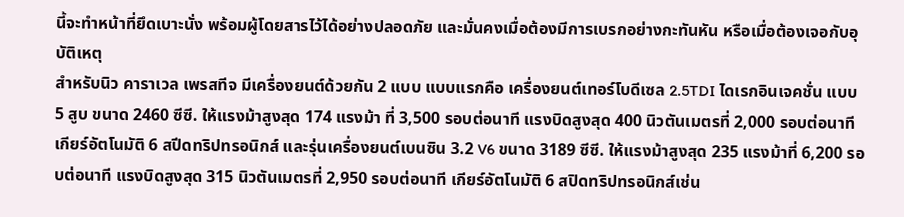นี้จะทำหน้าที่ยึดเบาะนั่ง พร้อมผู้โดยสารไว้ได้อย่างปลอดภัย และมั่นคงเมื่อต้องมีการเบรกอย่างกะทันหัน หรือเมื่อต้องเจอกับอุบัติเหตุ
สำหรับนิว คาราเวล เพรสทีจ มีเครื่องยนต์ด้วยกัน 2 แบบ แบบแรกคือ เครื่องยนต์เทอร์โบดีเซล 2.5TDI ไดเรกอินเจคชั่น แบบ 5 สูบ ขนาด 2460 ซีซี. ให้แรงม้าสูงสุด 174 แรงม้า ที่ 3,500 รอบต่อนาที แรงบิดสูงสุด 400 นิวตันเมตรที่ 2,000 รอบต่อนาที เกียร์อัตโนมัติ 6 สปีดทริปทรอนิกส์ และรุ่นเครื่องยนต์เบนซิน 3.2 V6 ขนาด 3189 ซีซี. ให้แรงม้าสูงสุด 235 แรงม้าที่ 6,200 รอบต่อนาที แรงบิดสูงสุด 315 นิวตันเมตรที่ 2,950 รอบต่อนาที เกียร์อัตโนมัติ 6 สปิดทริปทรอนิกส์เช่น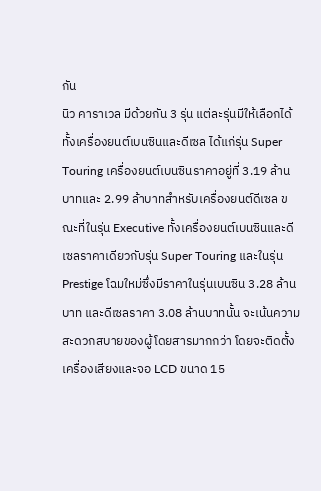กัน
นิว คาราเวล มีด้วยกัน 3 รุ่น แต่ละรุ่นมีให้เลือกได้ทั้งเครื่องยนต์เบนซินและดีเซล ได้แก่รุ่น Super Touring เครื่องยนต์เบนซินราคาอยู่ที่ 3.19 ล้านบาทและ 2.99 ล้าบาทสำหรับเครื่องยนต์ดีเซล ขณะที่ในรุ่น Executive ทั้งเครื่องยนต์เบนซินและดีเซลราคาเดียวกับรุ่น Super Touring และในรุ่น Prestige โฉมใหม่ซึ่งมีราคาในรุ่นเบนซิน 3.28 ล้านบาท และดีเซลราคา 3.08 ล้านบาทนั้น จะเน้นความสะดวกสบายของผู้โดยสารมากกว่า โดยจะติดตั้งเครื่องเสียงและจอ LCD ขนาด 15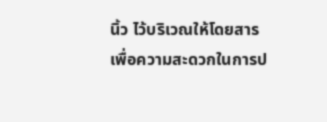นิ้ว ไว้บริเวณให้โดยสารเพื่อความสะดวกในการป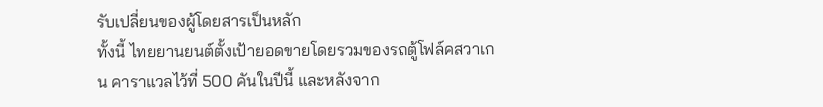รับเปลี่ยนของผู้โดยสารเป็นหลัก
ทั้งนี้ ไทยยานยนต์ตั้งเป้ายอดขายโดยรวมของรถตู้โฟล์คสวาเกน คาราแวลไว้ที่ 500 คันในปีนี้ และหลังจาก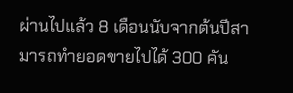ผ่านไปแล้ว 8 เดือนนับจากต้นปีสามารถทำยอดขายไปได้ 300 คัน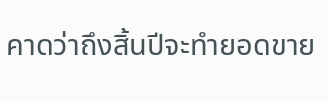คาดว่าถึงสิ้นปีจะทำยอดขาย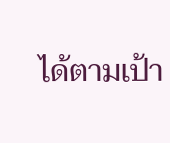ได้ตามเป้า